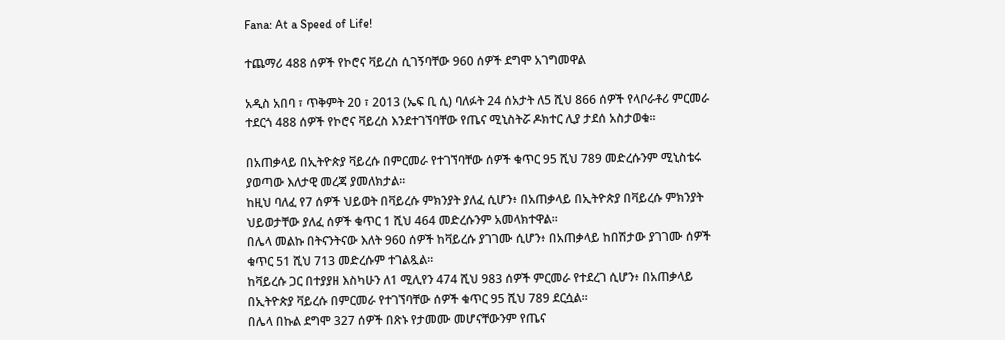Fana: At a Speed of Life!

ተጨማሪ 488 ሰዎች የኮሮና ቫይረስ ሲገኝባቸው 960 ሰዎች ደግሞ አገግመዋል

አዲስ አበባ ፣ ጥቅምት 20 ፣ 2013 (ኤፍ ቢ ሲ) ባለፉት 24 ሰአታት ለ5 ሺህ 866 ሰዎች የላቦራቶሪ ምርመራ ተደርጎ 488 ሰዎች የኮሮና ቫይረስ እንደተገኘባቸው የጤና ሚኒስትሯ ዶክተር ሊያ ታደሰ አስታወቁ፡፡

በአጠቃላይ በኢትዮጵያ ቫይረሱ በምርመራ የተገኘባቸው ሰዎች ቁጥር 95 ሺህ 789 መድረሱንም ሚኒስቴሩ ያወጣው እለታዊ መረጃ ያመለክታል።
ከዚህ ባለፈ የ7 ሰዎች ህይወት በቫይረሱ ምክንያት ያለፈ ሲሆን፥ በአጠቃላይ በኢትዮጵያ በቫይረሱ ምክንያት ህይወታቸው ያለፈ ሰዎች ቁጥር 1 ሺህ 464 መድረሱንም አመላክተዋል።
በሌላ መልኩ በትናንትናው እለት 960 ሰዎች ከቫይረሱ ያገገሙ ሲሆን፥ በአጠቃላይ ከበሽታው ያገገሙ ሰዎች ቁጥር 51 ሺህ 713 መድረሱም ተገልጿል።
ከቫይረሱ ጋር በተያያዘ እስካሁን ለ1 ሚሊየን 474 ሺህ 983 ሰዎች ምርመራ የተደረገ ሲሆን፥ በአጠቃላይ በኢትዮጵያ ቫይረሱ በምርመራ የተገኘባቸው ሰዎች ቁጥር 95 ሺህ 789 ደርሷል።
በሌላ በኩል ደግሞ 327 ሰዎች በጽኑ የታመሙ መሆናቸውንም የጤና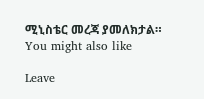ሚኒስቴር መረጃ ያመለክታል።
You might also like

Leave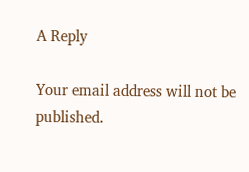A Reply

Your email address will not be published.